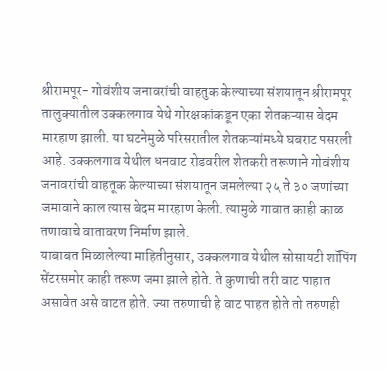श्रीरामपूर- गोवंशीय जनावरांची वाहतुक केल्याच्या संशयातून श्रीरामपूर तालुक्यातील उक्कलगाव येथे गोरक्षकांकडून एका शेतकऱ्यास बेदम मारहाण झाली. या घटनेमुळे परिसरातील शेतकऱ्यांमध्ये घबराट पसरली आहे. उक्कलगाव येथील धनवाट रोडवरील शेतकरी तरूणाने गोवंशीय जनावरांची वाहतूक केल्याच्या संशयातून जमलेल्या २५ ते ३० जणांच्या जमावाने काल त्यास बेदम मारहाण केली. त्यामुळे गावात काही काळ तणावाचे वातावरण निर्माण झाले.
याबाबत मिळालेल्या माहितीनुसार, उक्कलगाव येथील सोसायटी शॉपिंग सेंटरसमोर काही तरूण जमा झाले होते. ते कुणाची तरी वाट पाहात असावेत असे वाटत होते. ज्या तरुणाची हे वाट पाहत होते तो तरुणही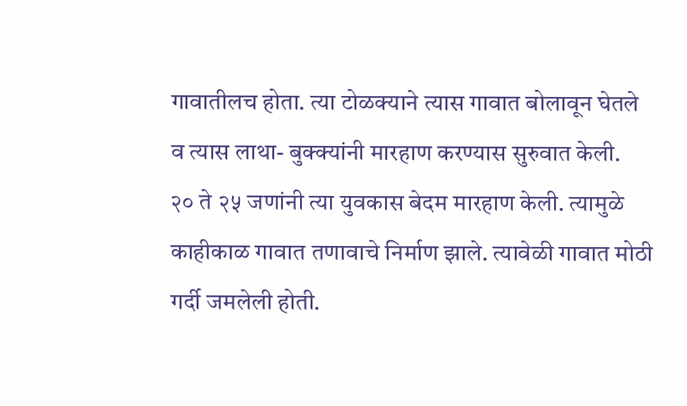गावातीलच होता. त्या टोळक्याने त्यास गावात बोलावून घेतले व त्यास लाथा- बुक्क्यांनी मारहाण करण्यास सुरुवात केली.
२० ते २५ जणांनी त्या युवकास बेदम मारहाण केली. त्यामुळे काहीकाळ गावात तणावाचे निर्माण झाले. त्यावेळी गावात मोठी गर्दी जमलेली होती.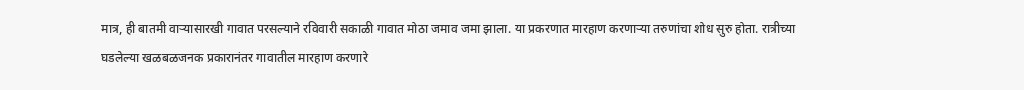मात्र, ही बातमी वाऱ्यासारखी गावात परसल्याने रविवारी सकाळी गावात मोठा जमाव जमा झाला. या प्रकरणात मारहाण करणाऱ्या तरुणांचा शोध सुरु होता. रात्रीच्या घडलेल्या खळबळजनक प्रकारानंतर गावातील मारहाण करणारे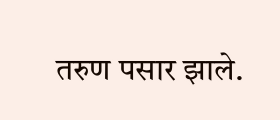तरुण पसार झाले.